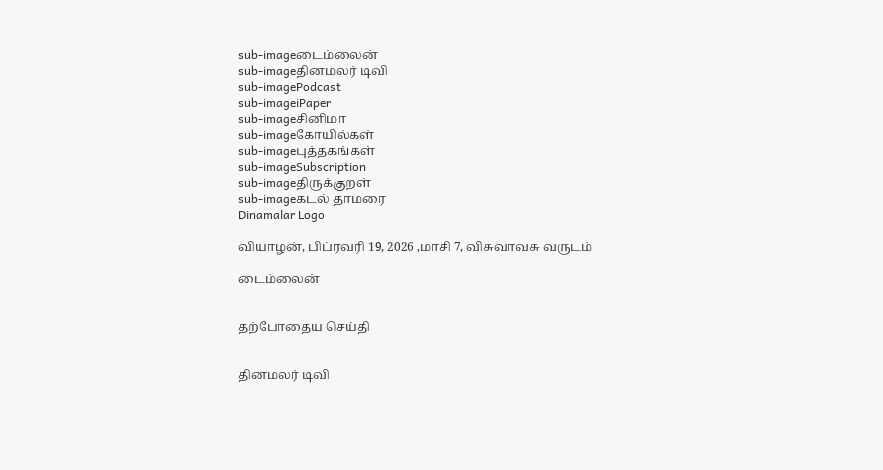sub-imageடைம்லைன்
sub-imageதினமலர் டிவி
sub-imagePodcast
sub-imageiPaper
sub-imageசினிமா
sub-imageகோயில்கள்
sub-imageபுத்தகங்கள்
sub-imageSubscription
sub-imageதிருக்குறள்
sub-imageகடல் தாமரை
Dinamalar Logo

வியாழன், பிப்ரவரி 19, 2026 ,மாசி 7, விசுவாவசு வருடம்

டைம்லைன்


தற்போதைய செய்தி


தினமலர் டிவி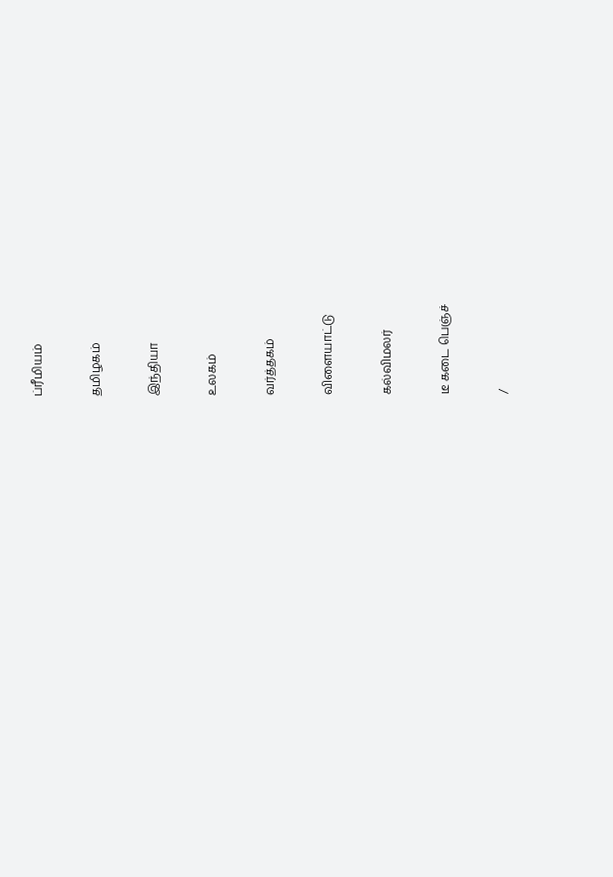ப்ரீமியம்


தமிழகம்


இந்தியா


உலகம்


வர்த்தகம்


விளையாட்டு


கல்விமலர்


டீ கடை பெஞ்ச்


/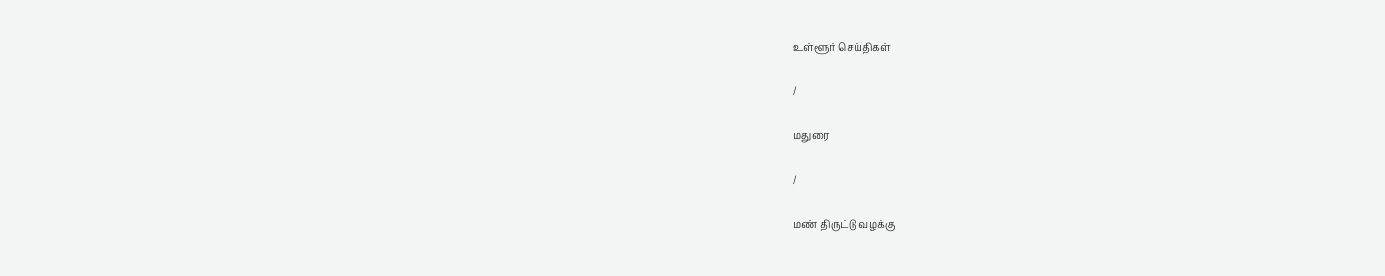உள்ளூர் செய்திகள்

/

மதுரை

/

மண் திருட்டு வழக்கு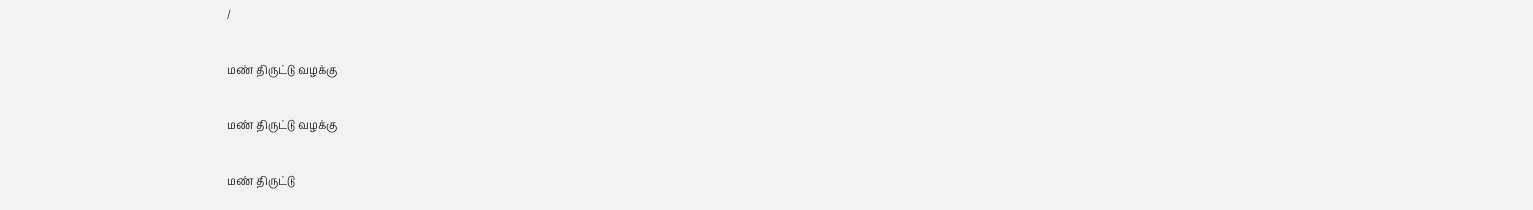/

மண் திருட்டு வழக்கு

மண் திருட்டு வழக்கு

மண் திருட்டு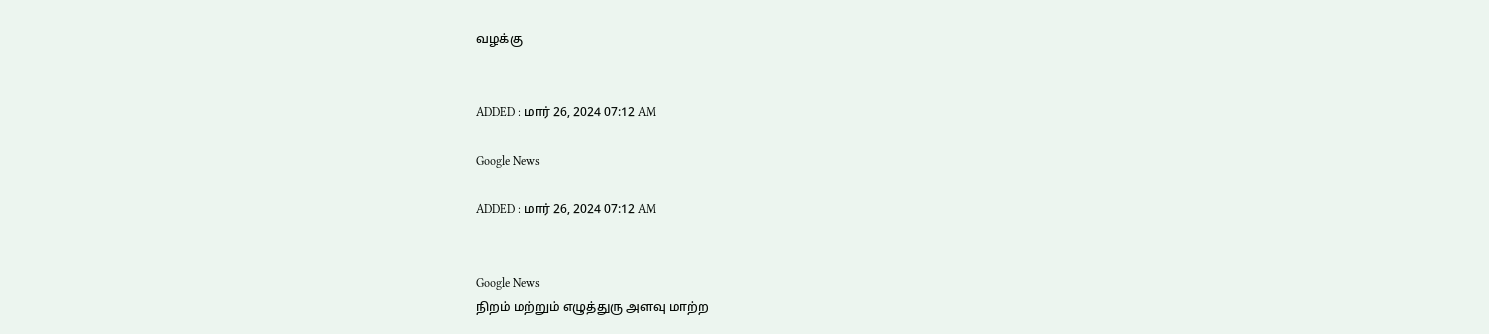வழக்கு


ADDED : மார் 26, 2024 07:12 AM

Google News

ADDED : மார் 26, 2024 07:12 AM


Google News
நிறம் மற்றும் எழுத்துரு அளவு மாற்ற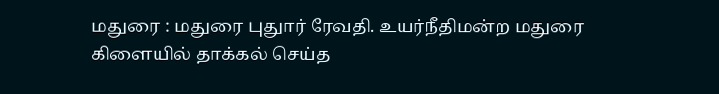மதுரை : மதுரை புதுார் ரேவதி. உயர்நீதிமன்ற மதுரை கிளையில் தாக்கல் செய்த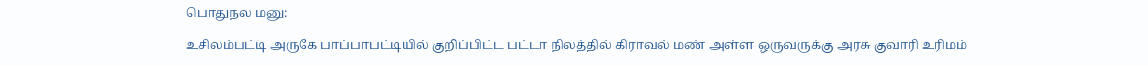பொதுநல மனு:

உசிலம்பட்டி அருகே பாப்பாபட்டியில் குறிப்பிட்ட பட்டா நிலத்தில் கிராவல் மண் அள்ள ஒருவருக்கு அரசு குவாரி உரிமம்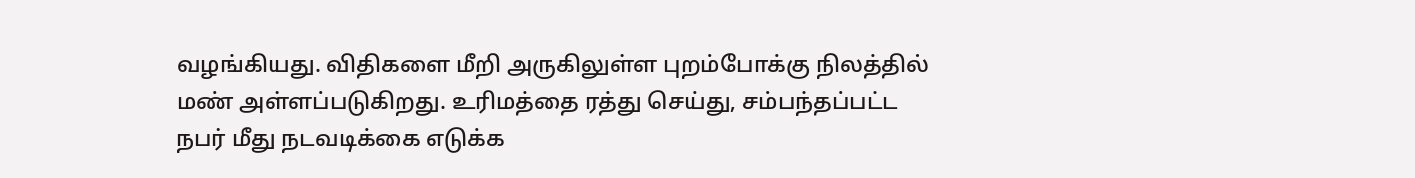வழங்கியது. விதிகளை மீறி அருகிலுள்ள புறம்போக்கு நிலத்தில் மண் அள்ளப்படுகிறது. உரிமத்தை ரத்து செய்து, சம்பந்தப்பட்ட நபர் மீது நடவடிக்கை எடுக்க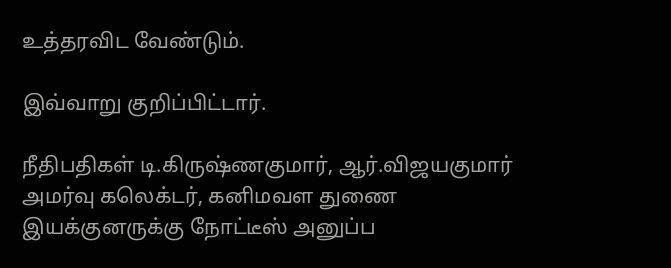உத்தரவிட வேண்டும்.

இவ்வாறு குறிப்பிட்டார்.

நீதிபதிகள் டி.கிருஷ்ணகுமார், ஆர்.விஜயகுமார் அமர்வு கலெக்டர், கனிமவள துணை இயக்குனருக்கு நோட்டீஸ் அனுப்ப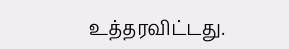உத்தரவிட்டது.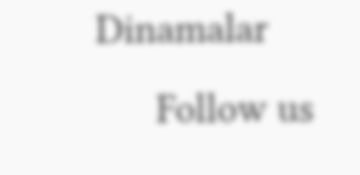Dinamalar
      Follow us